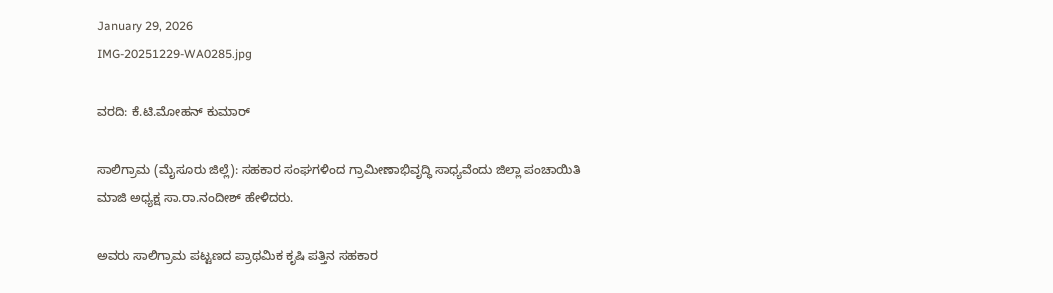January 29, 2026
IMG-20251229-WA0285.jpg

ವರದಿ: ಕೆ.ಟಿ.ಮೋಹನ್ ಕುಮಾರ್

ಸಾಲಿಗ್ರಾಮ (ಮೈಸೂರು ಜಿಲ್ಲೆ): ಸಹಕಾರ ಸಂಘಗಳಿಂದ ಗ್ರಾಮೀಣಾಭಿವೃದ್ಧಿ ಸಾಧ್ಯವೆಂದು ಜಿಲ್ಲಾ ಪಂಚಾಯಿತಿ ಮಾಜಿ ಅಧ್ಯಕ್ಷ ಸಾ.ರಾ.ನಂದೀಶ್ ಹೇಳಿದರು.

ಅವರು ಸಾಲಿಗ್ರಾಮ ಪಟ್ಟಣದ ಪ್ರಾಥಮಿಕ ಕೃಷಿ ಪತ್ತಿನ ಸಹಕಾರ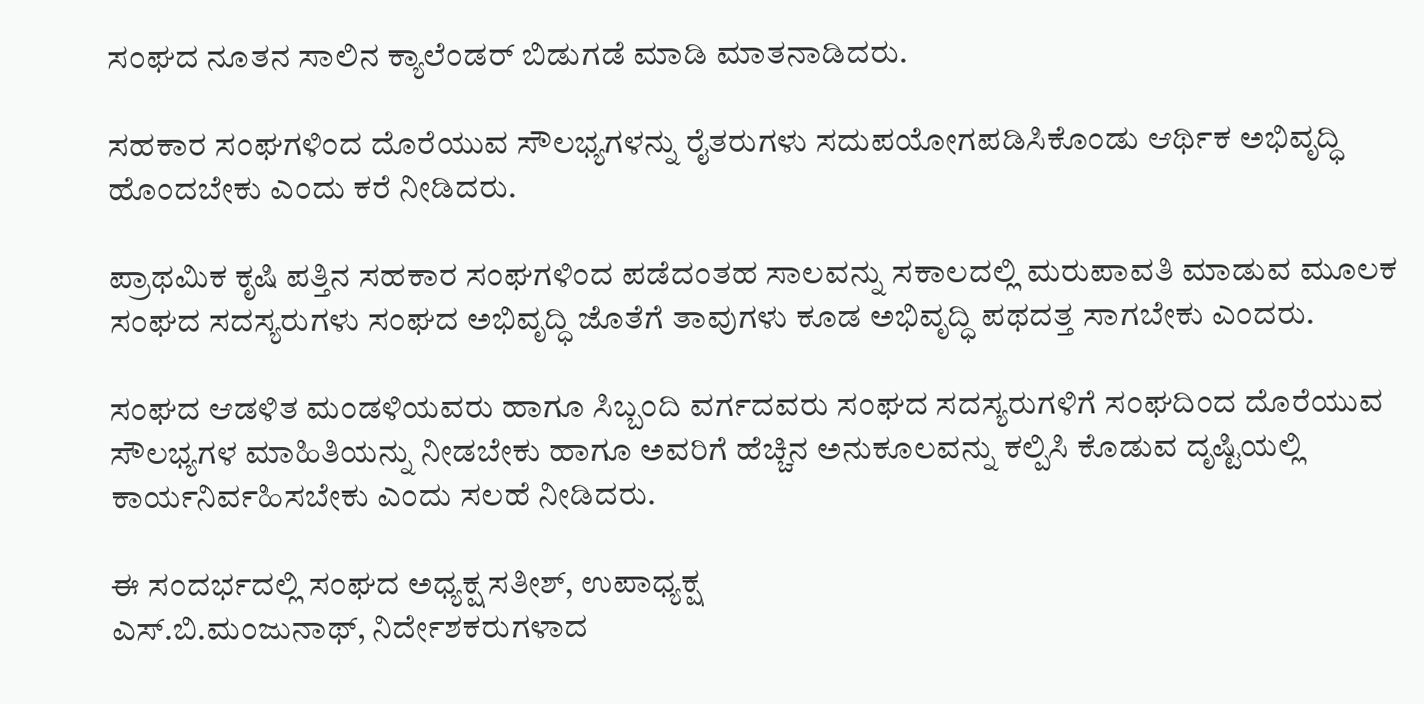ಸಂಘದ ನೂತನ ಸಾಲಿನ ಕ್ಯಾಲೆಂಡರ್ ಬಿಡುಗಡೆ ಮಾಡಿ ಮಾತನಾಡಿದರು.

ಸಹಕಾರ ಸಂಘಗಳಿಂದ ದೊರೆಯುವ ಸೌಲಭ್ಯಗಳನ್ನು ರೈತರುಗಳು ಸದುಪಯೋಗಪಡಿಸಿಕೊಂಡು ಆರ್ಥಿಕ ಅಭಿವೃದ್ಧಿ ಹೊಂದಬೇಕು ಎಂದು ಕರೆ ನೀಡಿದರು.

ಪ್ರಾಥಮಿಕ ಕೃಷಿ ಪತ್ತಿನ ಸಹಕಾರ ಸಂಘಗಳಿಂದ ಪಡೆದಂತಹ ಸಾಲವನ್ನು ಸಕಾಲದಲ್ಲಿ ಮರುಪಾವತಿ ಮಾಡುವ ಮೂಲಕ ಸಂಘದ ಸದಸ್ಯರುಗಳು ಸಂಘದ ಅಭಿವೃದ್ಧಿ ಜೊತೆಗೆ ತಾವುಗಳು ಕೂಡ ಅಭಿವೃದ್ಧಿ ಪಥದತ್ತ ಸಾಗಬೇಕು ಎಂದರು.

ಸಂಘದ ಆಡಳಿತ ಮಂಡಳಿಯವರು ಹಾಗೂ ಸಿಬ್ಬಂದಿ ವರ್ಗದವರು ಸಂಘದ ಸದಸ್ಯರುಗಳಿಗೆ ಸಂಘದಿಂದ ದೊರೆಯುವ ಸೌಲಭ್ಯಗಳ ಮಾಹಿತಿಯನ್ನು ನೀಡಬೇಕು ಹಾಗೂ ಅವರಿಗೆ ಹೆಚ್ಚಿನ ಅನುಕೂಲವನ್ನು ಕಲ್ಪಿಸಿ ಕೊಡುವ ದೃಷ್ಟಿಯಲ್ಲಿ ಕಾರ್ಯನಿರ್ವಹಿಸಬೇಕು ಎಂದು ಸಲಹೆ ನೀಡಿದರು.

ಈ ಸಂದರ್ಭದಲ್ಲಿ ಸಂಘದ ಅಧ್ಯಕ್ಷ ಸತೀಶ್, ಉಪಾಧ್ಯಕ್ಷ
ಎಸ್.ಬಿ.ಮಂಜುನಾಥ್, ನಿರ್ದೇಶಕರುಗಳಾದ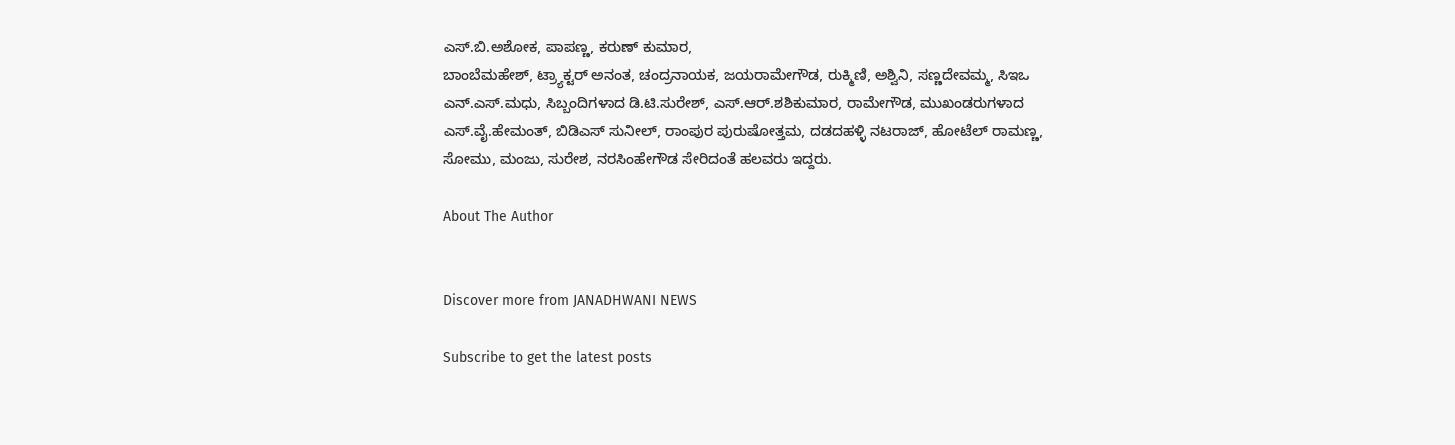ಎಸ್.ಬಿ.ಅಶೋಕ, ಪಾಪಣ್ಣ, ಕರುಣ್ ಕುಮಾರ,
ಬಾಂಬೆಮಹೇಶ್, ಟ್ರ್ಯಾಕ್ಟರ್ ಅನಂತ, ಚಂದ್ರನಾಯಕ, ಜಯರಾಮೇಗೌಡ, ರುಕ್ಮಿಣಿ, ಅಶ್ವಿನಿ, ಸಣ್ಣದೇವಮ್ಮ, ಸಿಇಒ ಎನ್.ಎಸ್.ಮಧು, ಸಿಬ್ಬಂದಿಗಳಾದ ಡಿ.ಟಿ.ಸುರೇಶ್, ಎಸ್.ಆರ್.ಶಶಿಕುಮಾರ, ರಾಮೇಗೌಡ, ಮುಖಂಡರುಗಳಾದ ಎಸ್.ವೈ.ಹೇಮಂತ್, ಬಿಡಿಎಸ್ ಸುನೀಲ್, ರಾಂಪುರ ಪುರುಷೋತ್ತಮ, ದಡದಹಳ್ಳಿ ನಟರಾಜ್, ಹೋಟೆಲ್ ರಾಮಣ್ಣ, ಸೋಮು, ಮಂಜು, ಸುರೇಶ, ನರಸಿಂಹೇಗೌಡ ಸೇರಿದಂತೆ ಹಲವರು ಇದ್ದರು.

About The Author


Discover more from JANADHWANI NEWS

Subscribe to get the latest posts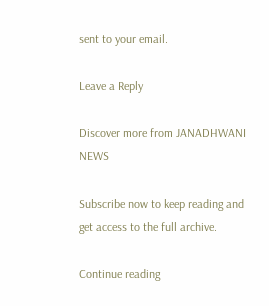sent to your email.

Leave a Reply

Discover more from JANADHWANI NEWS

Subscribe now to keep reading and get access to the full archive.

Continue reading